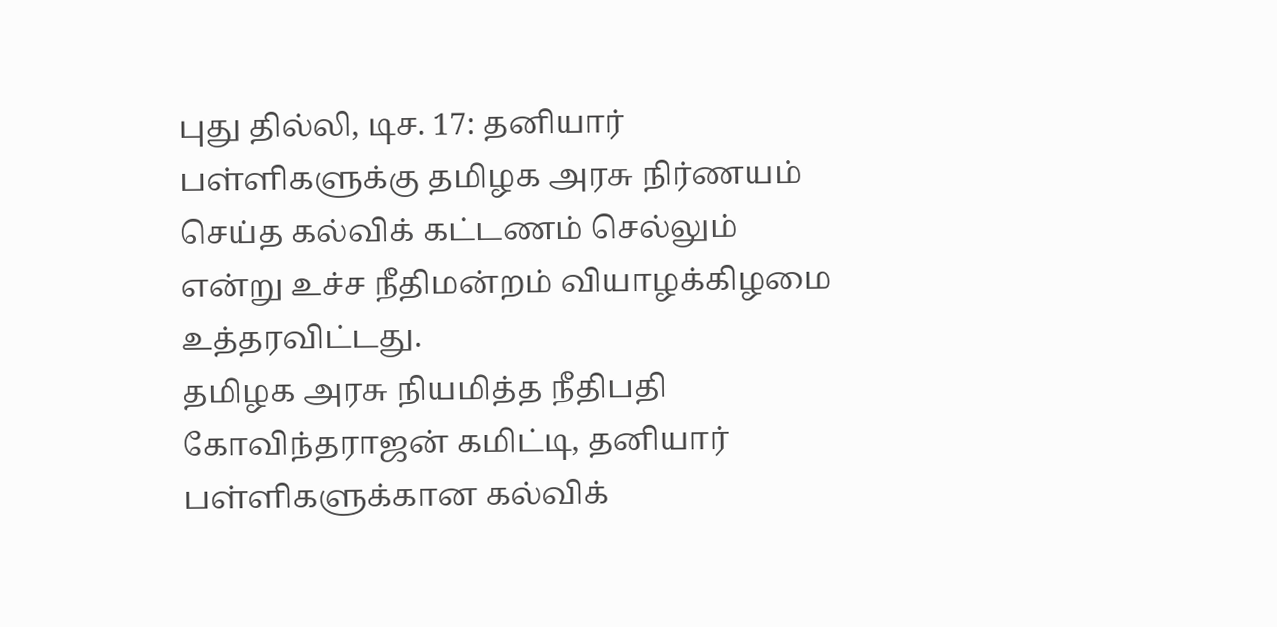புது தில்லி, டிச. 17: தனியார் பள்ளிகளுக்கு தமிழக அரசு நிர்ணயம் செய்த கல்விக் கட்டணம் செல்லும் என்று உச்ச நீதிமன்றம் வியாழக்கிழமை உத்தரவிட்டது.
தமிழக அரசு நியமித்த நீதிபதி கோவிந்தராஜன் கமிட்டி, தனியார் பள்ளிகளுக்கான கல்விக்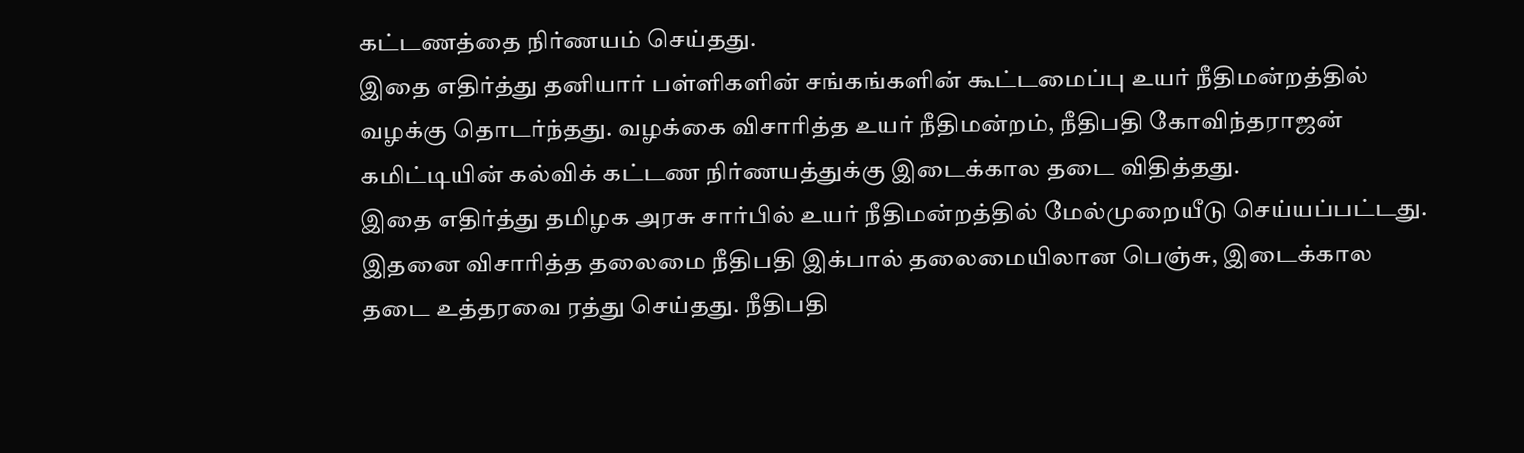கட்டணத்தை நிர்ணயம் செய்தது.
இதை எதிர்த்து தனியார் பள்ளிகளின் சங்கங்களின் கூட்டமைப்பு உயர் நீதிமன்றத்தில் வழக்கு தொடர்ந்தது. வழக்கை விசாரித்த உயர் நீதிமன்றம், நீதிபதி கோவிந்தராஜன் கமிட்டியின் கல்விக் கட்டண நிர்ணயத்துக்கு இடைக்கால தடை விதித்தது.
இதை எதிர்த்து தமிழக அரசு சார்பில் உயர் நீதிமன்றத்தில் மேல்முறையீடு செய்யப்பட்டது. இதனை விசாரித்த தலைமை நீதிபதி இக்பால் தலைமையிலான பெஞ்சு, இடைக்கால தடை உத்தரவை ரத்து செய்தது. நீதிபதி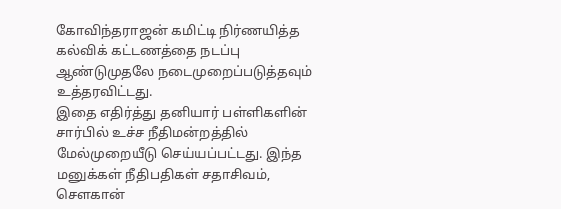கோவிந்தராஜன் கமிட்டி நிர்ணயித்த கல்விக் கட்டணத்தை நடப்பு ஆண்டுமுதலே நடைமுறைப்படுத்தவும் உத்தரவிட்டது.
இதை எதிர்த்து தனியார் பள்ளிகளின் சார்பில் உச்ச நீதிமன்றத்தில் மேல்முறையீடு செய்யப்பட்டது. இந்த மனுக்கள் நீதிபதிகள் சதாசிவம், சௌகான்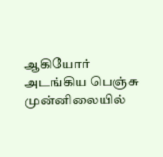ஆகியோர் அடங்கிய பெஞ்சு முன்னிலையில்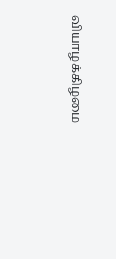வியாழக்கிழமை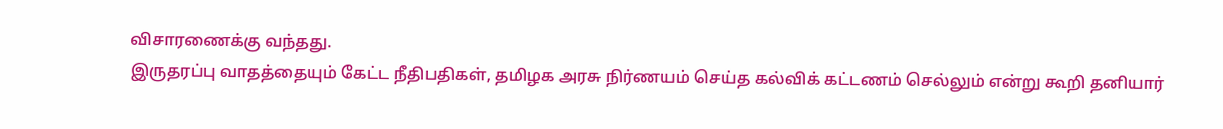விசாரணைக்கு வந்தது.
இருதரப்பு வாதத்தையும் கேட்ட நீதிபதிகள், தமிழக அரசு நிர்ணயம் செய்த கல்விக் கட்டணம் செல்லும் என்று கூறி தனியார்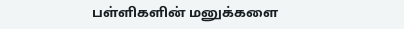பள்ளிகளின் மனுக்களை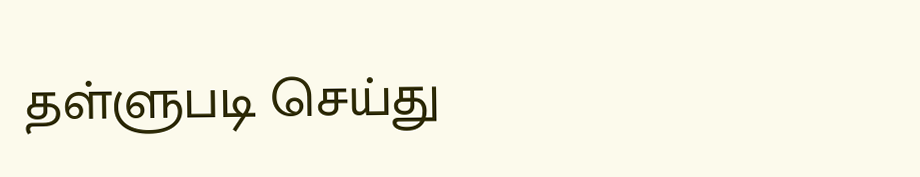தள்ளுபடி செய்து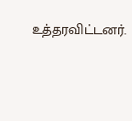உத்தரவிட்டனர்.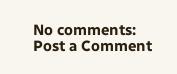No comments:
Post a Comment